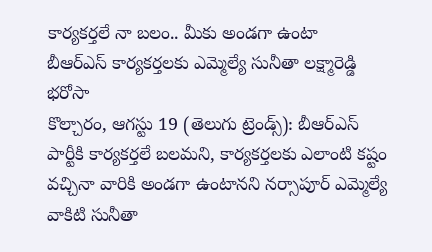కార్యకర్తలే నా బలం.. మీకు అండగా ఉంటా
బీఆర్ఎస్ కార్యకర్తలకు ఎమ్మెల్యే సునీతా లక్ష్మారెడ్డి భరోసా
కొల్చారం, ఆగస్టు 19 (తెలుగు ట్రెండ్స్): బీఆర్ఎస్ పార్టీకి కార్యకర్తలే బలమని, కార్యకర్తలకు ఎలాంటి కష్టం వచ్చినా వారికి అండగా ఉంటానని నర్సాపూర్ ఎమ్మెల్యే వాకిటి సునీతా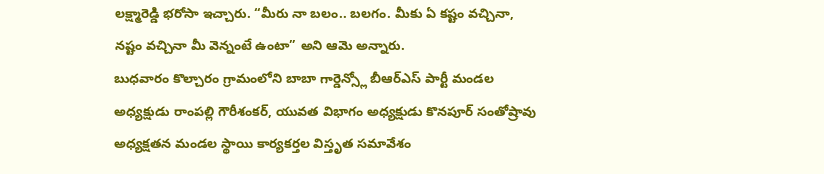లక్ష్మారెడ్డి భరోసా ఇచ్చారు. “మీరు నా బలం.. బలగం. మీకు ఏ కష్టం వచ్చినా, నష్టం వచ్చినా మీ వెన్నంటే ఉంటా” అని ఆమె అన్నారు.
బుధవారం కొల్చారం గ్రామంలోని బాబా గార్డెన్స్లో బీఆర్ఎస్ పార్టీ మండల అధ్యక్షుడు రాంపల్లి గౌరీశంకర్, యువత విభాగం అధ్యక్షుడు కొనపూర్ సంతోష్రావు అధ్యక్షతన మండల స్థాయి కార్యకర్తల విస్తృత సమావేశం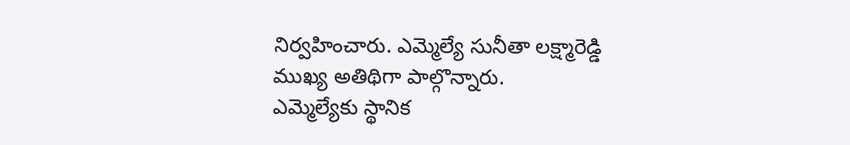నిర్వహించారు. ఎమ్మెల్యే సునీతా లక్ష్మారెడ్డి ముఖ్య అతిథిగా పాల్గొన్నారు.
ఎమ్మెల్యేకు స్థానిక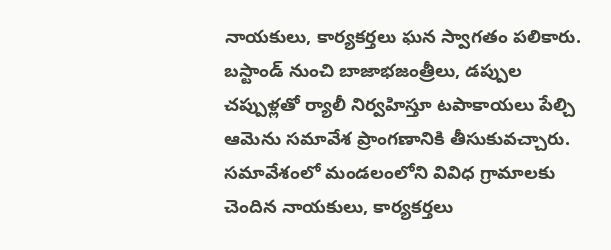నాయకులు, కార్యకర్తలు ఘన స్వాగతం పలికారు. బస్టాండ్ నుంచి బాజాభజంత్రీలు, డప్పుల చప్పుళ్లతో ర్యాలీ నిర్వహిస్తూ టపాకాయలు పేల్చి ఆమెను సమావేశ ప్రాంగణానికి తీసుకువచ్చారు.
సమావేశంలో మండలంలోని వివిధ గ్రామాలకు చెందిన నాయకులు, కార్యకర్తలు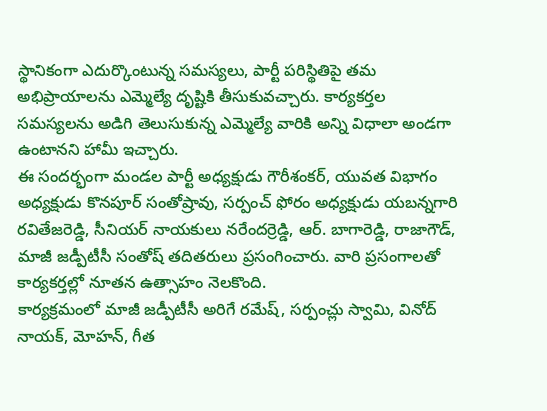స్థానికంగా ఎదుర్కొంటున్న సమస్యలు, పార్టీ పరిస్థితిపై తమ అభిప్రాయాలను ఎమ్మెల్యే దృష్టికి తీసుకువచ్చారు. కార్యకర్తల సమస్యలను అడిగి తెలుసుకున్న ఎమ్మెల్యే వారికి అన్ని విధాలా అండగా ఉంటానని హామీ ఇచ్చారు.
ఈ సందర్భంగా మండల పార్టీ అధ్యక్షుడు గౌరీశంకర్, యువత విభాగం అధ్యక్షుడు కొనపూర్ సంతోష్రావు, సర్పంచ్ ఫోరం అధ్యక్షుడు యబన్నగారి రవితేజరెడ్డి, సీనియర్ నాయకులు నరేందర్రెడ్డి, ఆర్. బాగారెడ్డి, రాజాగౌడ్, మాజీ జడ్పీటీసీ సంతోష్ తదితరులు ప్రసంగించారు. వారి ప్రసంగాలతో కార్యకర్తల్లో నూతన ఉత్సాహం నెలకొంది.
కార్యక్రమంలో మాజీ జడ్పీటీసీ అరిగే రమేష్, సర్పంచ్లు స్వామి, వినోద్ నాయక్, మోహన్, గీత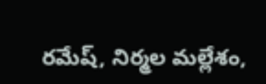రమేష్, నిర్మల మల్లేశం,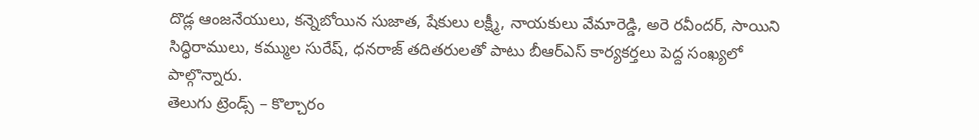దొడ్ల ఆంజనేయులు, కన్నెబోయిన సుజాత, షేకులు లక్ష్మీ, నాయకులు వేమారెడ్డి, అరె రవీందర్, సాయిని సిద్ధిరాములు, కమ్ముల సురేష్, ధనరాజ్ తదితరులతో పాటు బీఆర్ఎస్ కార్యకర్తలు పెద్ద సంఖ్యలో పాల్గొన్నారు.
తెలుగు ట్రెండ్స్ – కొల్చారం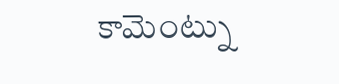కామెంట్ను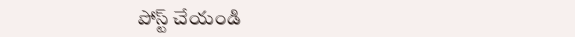పోస్ట్ చేయండి